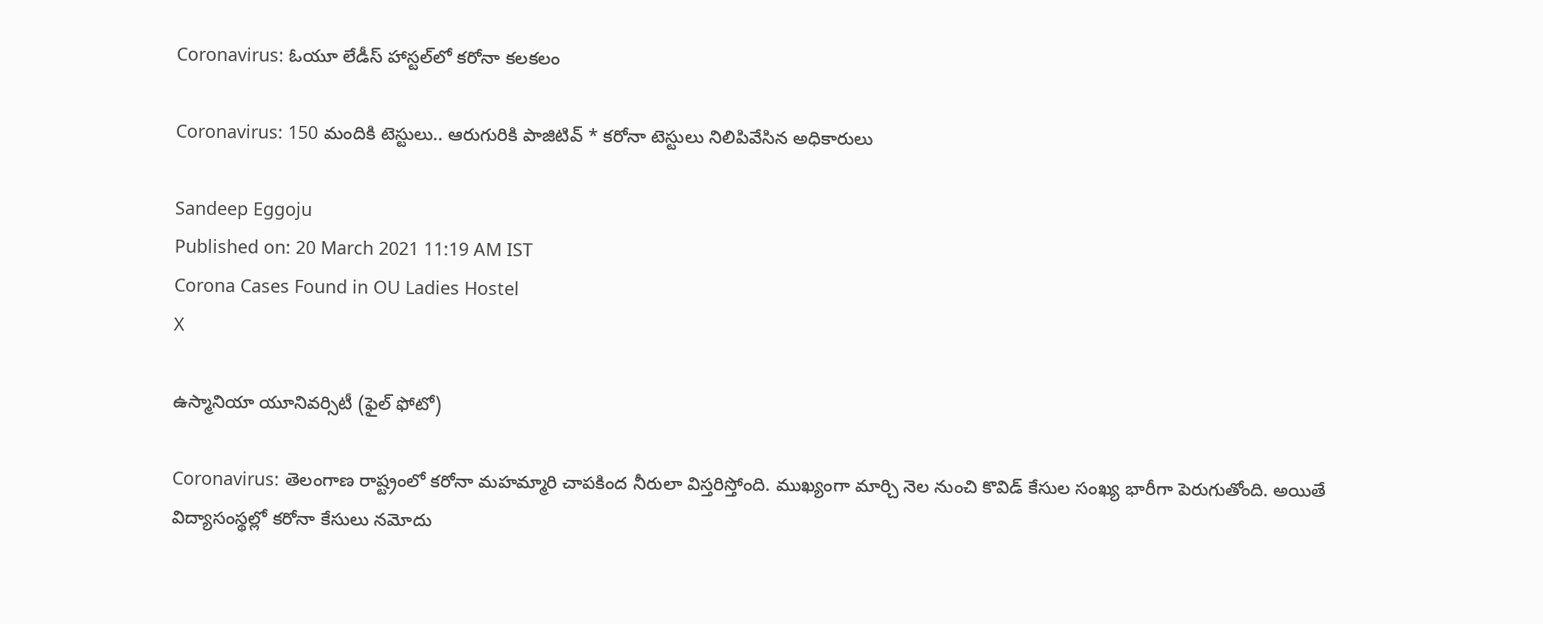Coronavirus: ఓయూ లేడీస్‌ హాస్టల్‌లో కరోనా కలకలం

Coronavirus: 150 మందికి టెస్టులు.. ఆరుగురికి పాజిటివ్‌ * కరోనా టెస్టులు నిలిపివేసిన అధికారులు

Sandeep Eggoju
Published on: 20 March 2021 11:19 AM IST
Corona Cases Found in OU Ladies Hostel
X

ఉస్మానియా యూనివర్సిటీ (ఫైల్ ఫోటో)

Coronavirus: తెలంగాణ రాష్ట్రంలో కరోనా మహమ్మారి చాపకింద నీరులా విస్తరిస్తోంది. ముఖ్యంగా మార్చి నెల నుంచి కొవిడ్‌ కేసుల సంఖ్య భారీగా పెరుగుతోంది. అయితే విద్యాసంస్థల్లో కరోనా కేసులు నమోదు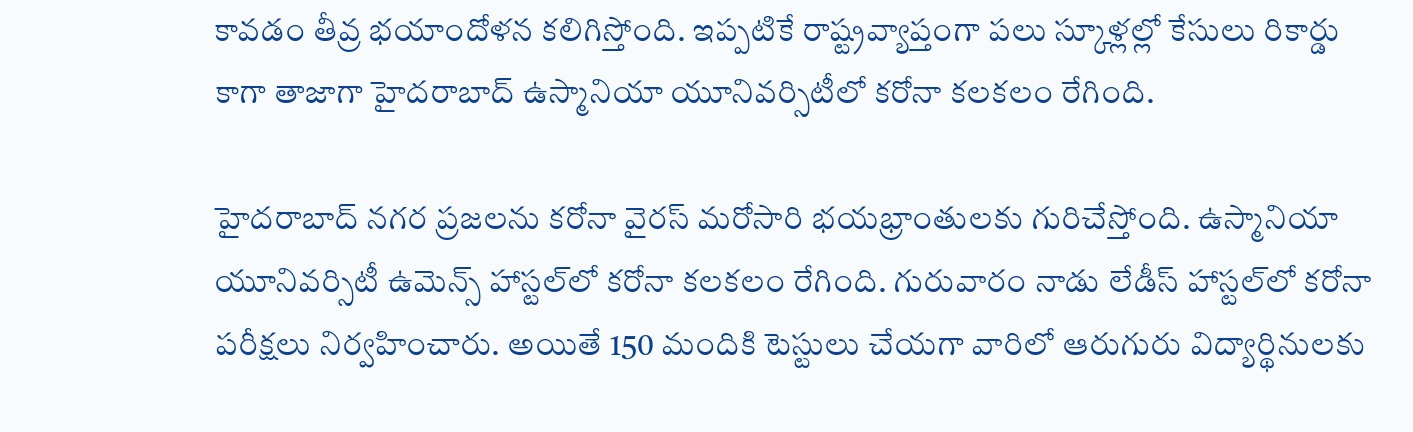కావడం తీవ్ర భయాందోళన కలిగిస్తోంది. ఇప్పటికే రాష్ట్రవ్యాప్తంగా పలు స్కూళ్లల్లో కేసులు రికార్డు కాగా తాజాగా హైదరాబాద్‌ ఉస్మానియా యూనివర్సిటీలో కరోనా కలకలం రేగింది.

హైదరాబాద్‌ నగర ప్రజలను కరోనా వైరస్‌ మరోసారి భయభ్రాంతులకు గురిచేస్తోంది. ఉస్మానియా యూనివర్సిటీ ఉమెన్స్‌ హాస్టల్‌లో కరోనా కలకలం రేగింది. గురువారం నాడు లేడీస్‌ హాస్టల్‌లో కరోనా పరీక్షలు నిర్వహించారు. అయితే 150 మందికి టెస్టులు చేయగా వారిలో ఆరుగురు విద్యార్థినులకు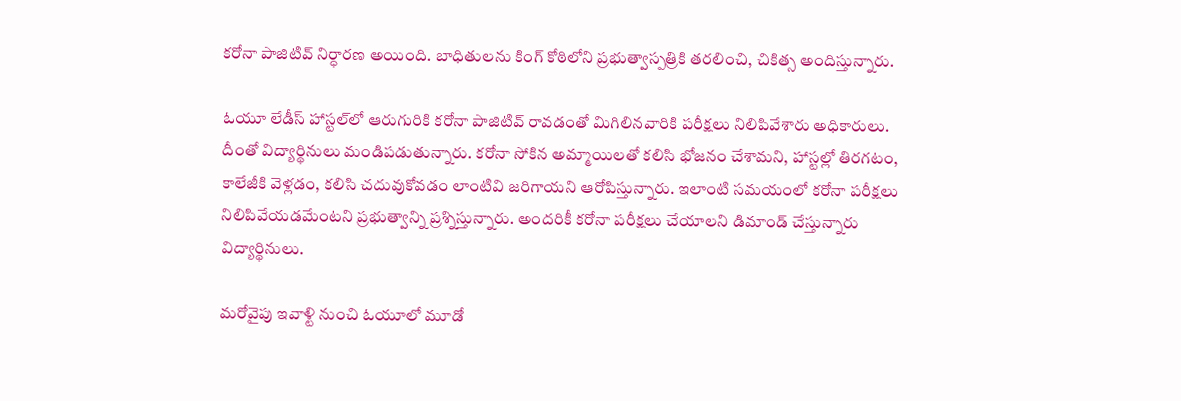కరోనా పాజిటివ్‌ నిర్ధారణ అయింది. బాధితులను కింగ్‌ కోఠిలోని ప్రభుత్వాస్పత్రికి తరలించి, చికిత్స అందిస్తున్నారు.

ఓయూ లేడీస్‌ హాస్టల్‌లో ఆరుగురికి కరోనా పాజిటివ్‌ రావడంతో మిగిలినవారికి పరీక్షలు నిలిపివేశారు అధికారులు. దీంతో విద్యార్థినులు మండిపడుతున్నారు. కరోనా సోకిన అమ్మాయిలతో కలిసి భోజనం చేశామని, హాస్టల్లో తిరగటం, కాలేజీకి వెళ్లడం, కలిసి చదువుకోవడం లాంటివి జరిగాయని ఆరోపిస్తున్నారు. ఇలాంటి సమయంలో కరోనా పరీక్షలు నిలిపివేయడమేంటని ప్రభుత్వాన్ని ప్రశ్నిస్తున్నారు. అందరికీ కరోనా పరీక్షలు చేయాలని డిమాండ్‌ చేస్తున్నారు విద్యార్థినులు.

మరోవైపు ఇవాళ్టి నుంచి ఓయూలో మూడో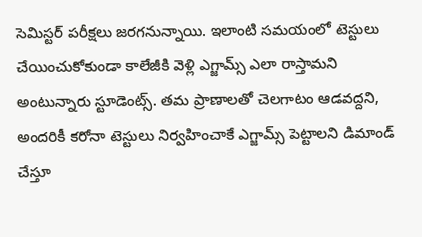సెమిస్టర్‌ పరీక్షలు జరగనున్నాయి. ఇలాంటి సమయంలో టెస్టులు చేయించుకోకుండా కాలేజీకి వెళ్లి ఎగ్జామ్స్‌ ఎలా రాస్తామని అంటున్నారు స్టూడెంట్స్. తమ ప్రాణాలతో చెలగాటం ఆడవద్దని, అందరికీ కరోనా టెస్టులు నిర్వహించాకే ఎగ్జామ్స్‌ పెట్టాలని డిమాండ్ చేస్తూ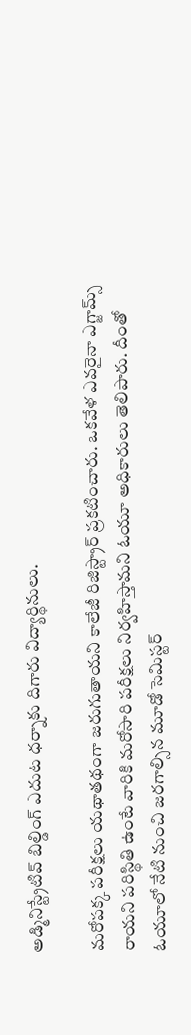అడ్మినిస్ట్రేటివ్ బిల్డింగ్ ఎదుట ధర్నాకు దిగారు విద్యార్థినులు.

మరోపక్క పరీక్షలు యథాతథంగా జరుగుతాయని కాలేజీ రిజిస్ట్రార్‌ ప్రకటించారు. ఒకవేళ ఎవరైనా ఎగ్జామ్స్‌ రాయని పరిస్థితి ఉంటే వారికి మరోసారి పరీక్షలు నిర్వహిస్తామని ఓయూ అధికారులు తెలిపారు. దీంతో ఓయూలో నేటి నుంచి జరగాల్సిన మూడో సెమిస్టర్‌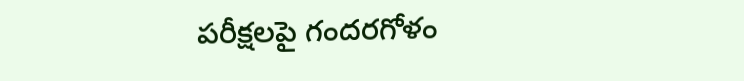పరీక్షలపై గందరగోళం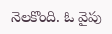నెలకొంది. ఓ వైపు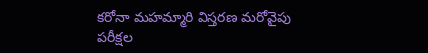కరోనా మహమ్మారి విస్తరణ మరోవైపు పరీక్షల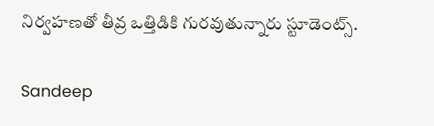నిర్వహణతో తీవ్ర ఒత్తిడికి గురవుతున్నారు స్టూడెంట్స్.

Sandeep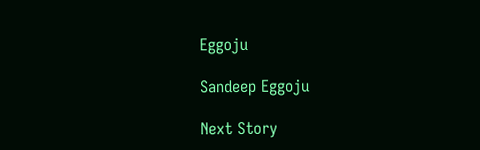Eggoju

Sandeep Eggoju

Next Story